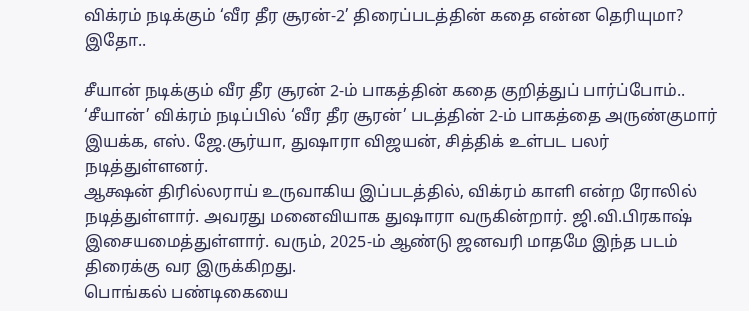விக்ரம் நடிக்கும் ‘வீர தீர சூரன்-2’ திரைப்படத்தின் கதை என்ன தெரியுமா? இதோ..

சீயான் நடிக்கும் வீர தீர சூரன் 2-ம் பாகத்தின் கதை குறித்துப் பார்ப்போம்..
‘சீயான்’ விக்ரம் நடிப்பில் ‘வீர தீர சூரன்’ படத்தின் 2-ம் பாகத்தை அருண்குமார் இயக்க, எஸ். ஜே.சூர்யா, துஷாரா விஜயன், சித்திக் உள்பட பலர் நடித்துள்ளனர்.
ஆக்ஷன் திரில்லராய் உருவாகிய இப்படத்தில், விக்ரம் காளி என்ற ரோலில் நடித்துள்ளார். அவரது மனைவியாக துஷாரா வருகின்றார். ஜி.வி.பிரகாஷ் இசையமைத்துள்ளார். வரும், 2025-ம் ஆண்டு ஜனவரி மாதமே இந்த படம் திரைக்கு வர இருக்கிறது.
பொங்கல் பண்டிகையை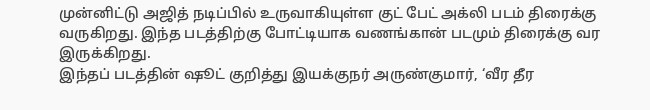முன்னிட்டு அஜித் நடிப்பில் உருவாகியுள்ள குட் பேட் அக்லி படம் திரைக்கு வருகிறது. இந்த படத்திற்கு போட்டியாக வணங்கான் படமும் திரைக்கு வர இருக்கிறது.
இந்தப் படத்தின் ஷூட் குறித்து இயக்குநர் அருண்குமார், ‘வீர தீர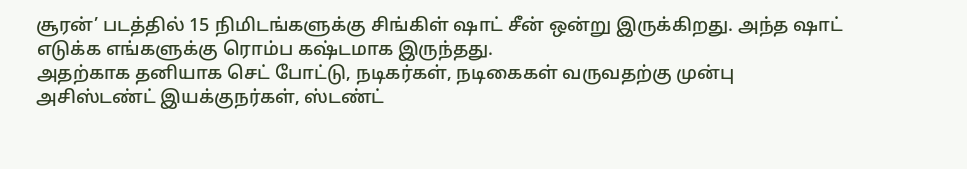சூரன்’ படத்தில் 15 நிமிடங்களுக்கு சிங்கிள் ஷாட் சீன் ஒன்று இருக்கிறது. அந்த ஷாட் எடுக்க எங்களுக்கு ரொம்ப கஷ்டமாக இருந்தது.
அதற்காக தனியாக செட் போட்டு, நடிகர்கள், நடிகைகள் வருவதற்கு முன்பு அசிஸ்டண்ட் இயக்குநர்கள், ஸ்டண்ட்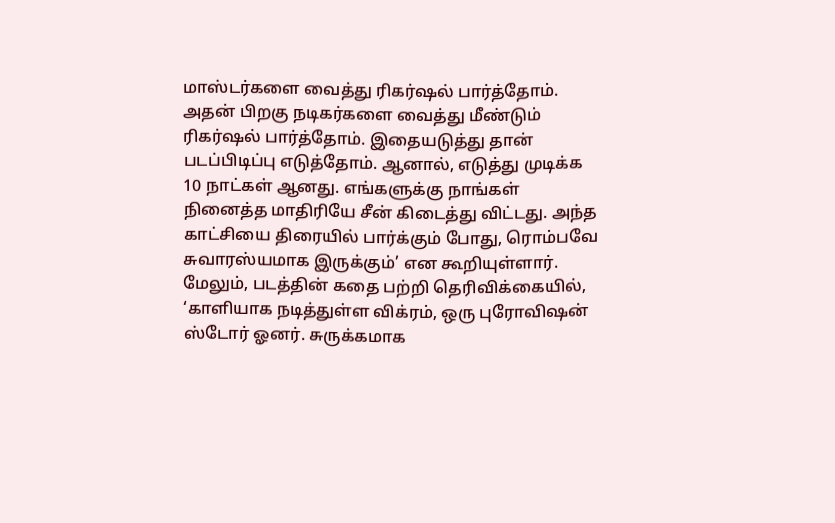மாஸ்டர்களை வைத்து ரிகர்ஷல் பார்த்தோம். அதன் பிறகு நடிகர்களை வைத்து மீண்டும் ரிகர்ஷல் பார்த்தோம். இதையடுத்து தான் படப்பிடிப்பு எடுத்தோம். ஆனால், எடுத்து முடிக்க 10 நாட்கள் ஆனது. எங்களுக்கு நாங்கள் நினைத்த மாதிரியே சீன் கிடைத்து விட்டது. அந்த காட்சியை திரையில் பார்க்கும் போது, ரொம்பவே சுவாரஸ்யமாக இருக்கும்’ என கூறியுள்ளார்.
மேலும், படத்தின் கதை பற்றி தெரிவிக்கையில், ‘காளியாக நடித்துள்ள விக்ரம், ஒரு புரோவிஷன் ஸ்டோர் ஓனர். சுருக்கமாக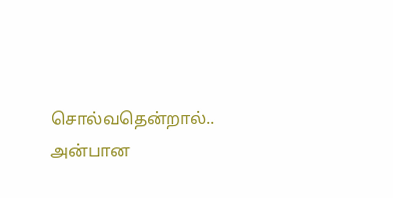சொல்வதென்றால்.. அன்பான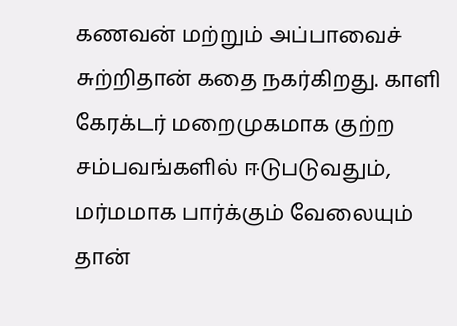கணவன் மற்றும் அப்பாவைச் சுற்றிதான் கதை நகர்கிறது. காளி கேரக்டர் மறைமுகமாக குற்ற சம்பவங்களில் ஈடுபடுவதும், மர்மமாக பார்க்கும் வேலையும் தான்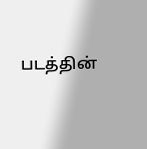படத்தின்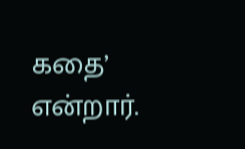கதை’ என்றார்.